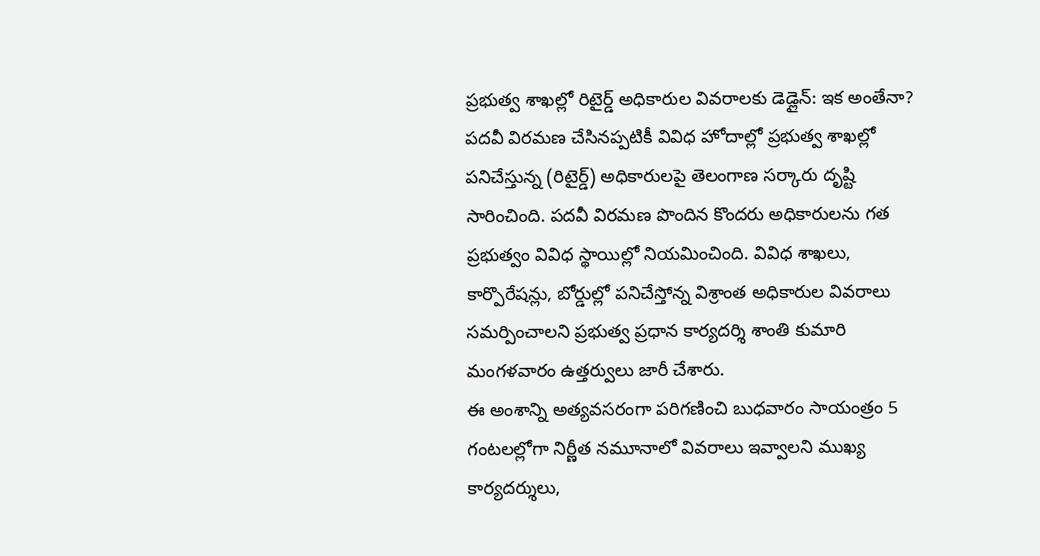ప్రభుత్వ శాఖల్లో రిటైర్డ్ అధికారుల వివరాలకు డెడ్లైన్: ఇక అంతేనా?
పదవీ విరమణ చేసినప్పటికీ వివిధ హోదాల్లో ప్రభుత్వ శాఖల్లో పనిచేస్తున్న (రిటైర్డ్) అధికారులపై తెలంగాణ సర్కారు దృష్టి సారించింది. పదవీ విరమణ పొందిన కొందరు అధికారులను గత ప్రభుత్వం వివిధ స్థాయిల్లో నియమించింది. వివిధ శాఖలు, కార్పొరేషన్లు, బోర్డుల్లో పనిచేస్తోన్న విశ్రాంత అధికారుల వివరాలు సమర్పించాలని ప్రభుత్వ ప్రధాన కార్యదర్శి శాంతి కుమారి మంగళవారం ఉత్తర్వులు జారీ చేశారు.
ఈ అంశాన్ని అత్యవసరంగా పరిగణించి బుధవారం సాయంత్రం 5 గంటలల్లోగా నిర్ణీత నమూనాలో వివరాలు ఇవ్వాలని ముఖ్య కార్యదర్శులు,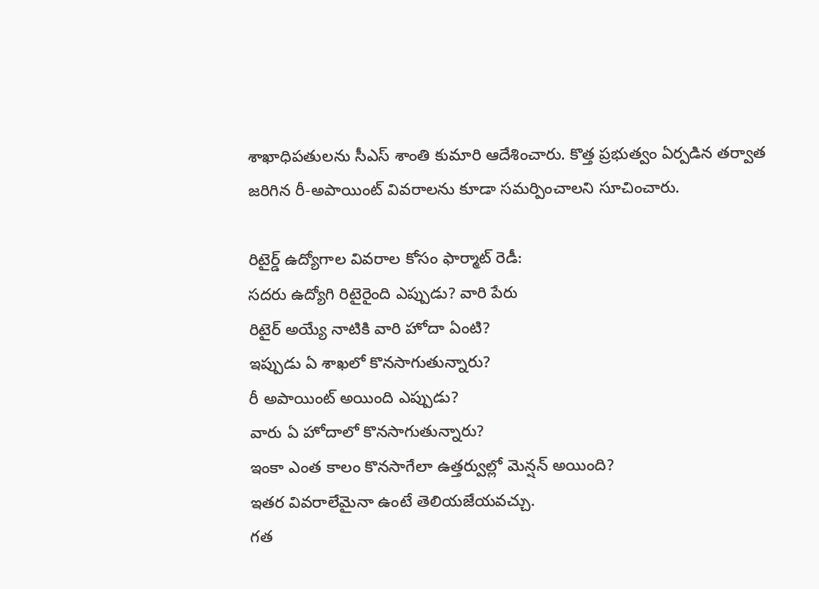శాఖాధిపతులను సీఎస్ శాంతి కుమారి ఆదేశించారు. కొత్త ప్రభుత్వం ఏర్పడిన తర్వాత జరిగిన రీ-అపాయింట్ వివరాలను కూడా సమర్పించాలని సూచించారు.

రిటైర్డ్ ఉద్యోగాల వివరాల కోసం ఫార్మాట్ రెడీ:
సదరు ఉద్యోగి రిటైరైంది ఎప్పుడు? వారి పేరు
రిటైర్ అయ్యే నాటికి వారి హోదా ఏంటి?
ఇప్పుడు ఏ శాఖలో కొనసాగుతున్నారు?
రీ అపాయింట్ అయింది ఎప్పుడు?
వారు ఏ హోదాలో కొనసాగుతున్నారు?
ఇంకా ఎంత కాలం కొనసాగేలా ఉత్తర్వుల్లో మెన్షన్ అయింది?
ఇతర వివరాలేమైనా ఉంటే తెలియజేయవచ్చు.
గత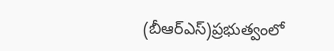(బీఆర్ఎస్)ప్రభుత్వంలో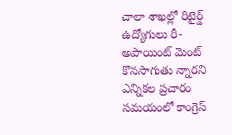చాలా శాఖల్లో రిటైర్డ్ ఉద్యోగులు రీ-అపాయింట్ మెంట్ కొనసాగుతు న్నారని ఎన్నికల ప్రచారం సమయంలో కాంగ్రెస్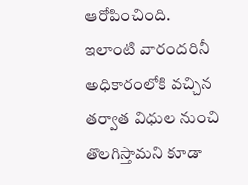ఆరోపించింది. ఇలాంటి వారందరినీ అధికారంలోకి వచ్చిన తర్వాత విధుల నుంచి తొలగిస్తామని కూడా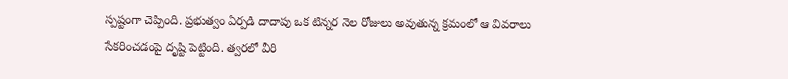స్పష్టంగా చెప్పింది. ప్రభుత్వం ఏర్పడి దాదాపు ఒక టిన్నర నెల రోజులు అవుతున్న క్రమంలో ఆ వివరాలు సేకరించడంపై దృష్టి పెట్టింది. త్వరలో వీరి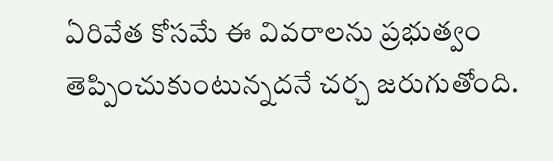ఏరివేత కోసమే ఈ వివరాలను ప్రభుత్వం తెప్పించుకుంటున్నదనే చర్చ జరుగుతోంది.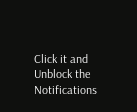Click it and Unblock the Notifications